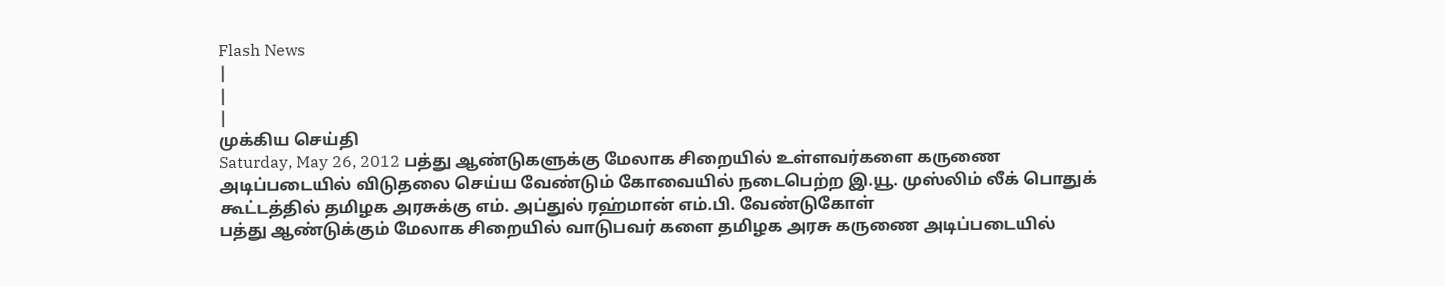Flash News
|
|
|
முக்கிய செய்தி
Saturday, May 26, 2012 பத்து ஆண்டுகளுக்கு மேலாக சிறையில் உள்ளவர்களை கருணை அடிப்படையில் விடுதலை செய்ய வேண்டும் கோவையில் நடைபெற்ற இ.யூ. முஸ்லிம் லீக் பொதுக் கூட்டத்தில் தமிழக அரசுக்கு எம். அப்துல் ரஹ்மான் எம்.பி. வேண்டுகோள்
பத்து ஆண்டுக்கும் மேலாக சிறையில் வாடுபவர் களை தமிழக அரசு கருணை அடிப்படையில்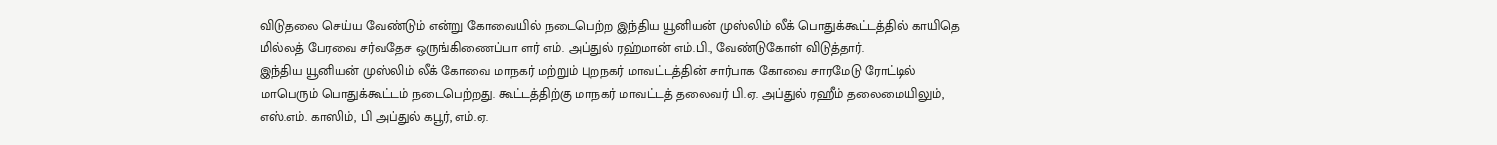விடுதலை செய்ய வேண்டும் என்று கோவையில் நடைபெற்ற இந்திய யூனியன் முஸ்லிம் லீக் பொதுக்கூட்டத்தில் காயிதெ மில்லத் பேரவை சர்வதேச ஒருங்கிணைப்பா ளர் எம். அப்துல் ரஹ்மான் எம்.பி., வேண்டுகோள் விடுத்தார்.
இந்திய யூனியன் முஸ்லிம் லீக் கோவை மாநகர் மற்றும் புறநகர் மாவட்டத்தின் சார்பாக கோவை சாரமேடு ரோட்டில் மாபெரும் பொதுக்கூட்டம் நடைபெற்றது. கூட்டத்திற்கு மாநகர் மாவட்டத் தலைவர் பி.ஏ. அப்துல் ரஹீம் தலைமையிலும், எஸ்.எம். காஸிம், பி அப்துல் கபூர், எம்.ஏ.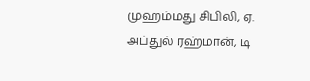முஹம்மது சிபிலி, ஏ. அப்துல் ரஹ்மான், டி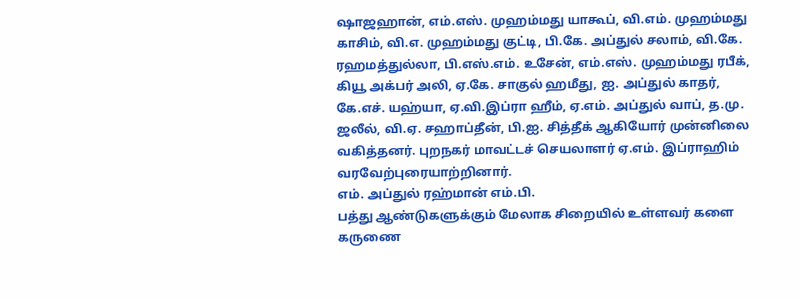ஷாஜஹான், எம்.எஸ். முஹம்மது யாகூப், வி.எம். முஹம்மது காசிம், வி.எ. முஹம்மது குட்டி, பி.கே. அப்துல் சலாம், வி.கே. ரஹமத்துல்லா, பி.எஸ்.எம். உசேன், எம்.எஸ். முஹம்மது ரபீக், கியூ அக்பர் அலி, ஏ.கே. சாகுல் ஹமீது, ஐ. அப்துல் காதர், கே.எச். யஹ்யா, ஏ.வி.இப்ரா ஹீம், ஏ.எம். அப்துல் வாப், த.மு. ஜலீல், வி.ஏ. சஹாப்தீன், பி.ஐ. சித்தீக் ஆகியோர் முன்னிலை வகித்தனர். புறநகர் மாவட்டச் செயலாளர் ஏ.எம். இப்ராஹிம் வரவேற்புரையாற்றினார்.
எம். அப்துல் ரஹ்மான் எம்.பி.
பத்து ஆண்டுகளுக்கும் மேலாக சிறையில் உள்ளவர் களை கருணை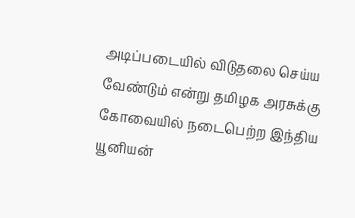அடிப்படையில் விடுதலை செய்ய வேண்டும் என்று தமிழக அரசுக்கு கோவையில் நடைபெற்ற இந்திய யூனியன்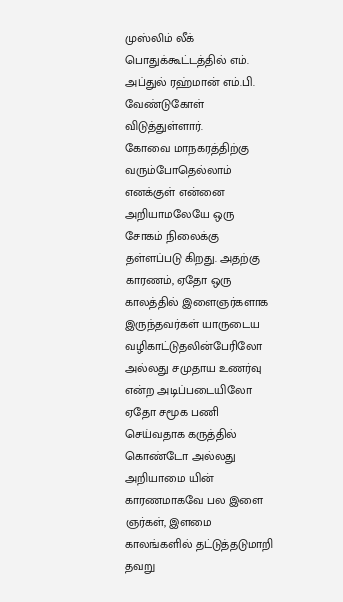முஸ்லிம் லீக் பொதுக்கூட்டத்தில் எம். அப்துல் ரஹ்மான் எம்.பி. வேண்டுகோள் விடுத்துள்ளார்.
கோவை மாநகரத்திற்கு வரும்போதெல்லாம் எனக்குள் என்னை அறியாமலேயே ஒரு சோகம் நிலைக்கு தள்ளப்படு கிறது. அதற்கு காரணம், ஏதோ ஒரு காலத்தில் இளைஞர்களாக இருந்தவர்கள் யாருடைய வழிகாட்டுதலின்பேரிலோ அல்லது சமுதாய உணர்வு என்ற அடிப்படையிலோ ஏதோ சமூக பணி செய்வதாக கருத்தில் கொண்டோ அல்லது அறியாமை யின் காரணமாகவே பல இளை ஞர்கள், இளமை காலங்களில் தட்டுத்தடுமாறி தவறு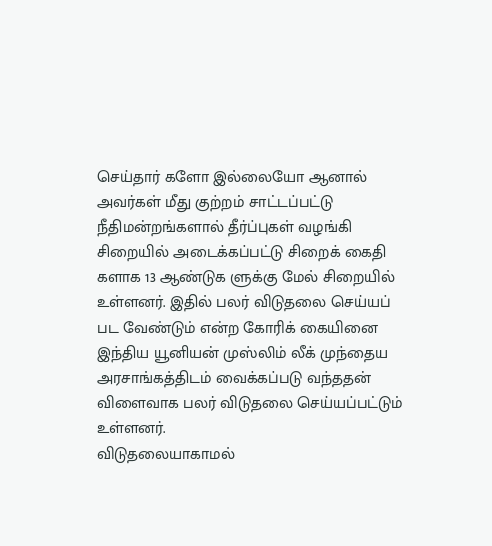செய்தார் களோ இல்லையோ ஆனால் அவர்கள் மீது குற்றம் சாட்டப்பட்டு நீதிமன்றங்களால் தீர்ப்புகள் வழங்கி சிறையில் அடைக்கப்பட்டு சிறைக் கைதி களாக 13 ஆண்டுக ளுக்கு மேல் சிறையில் உள்ளனர். இதில் பலர் விடுதலை செய்யப் பட வேண்டும் என்ற கோரிக் கையினை இந்திய யூனியன் முஸ்லிம் லீக் முந்தைய அரசாங்கத்திடம் வைக்கப்படு வந்ததன் விளைவாக பலர் விடுதலை செய்யப்பட்டும் உள்ளனர்.
விடுதலையாகாமல்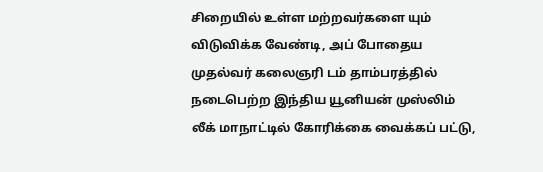சிறையில் உள்ள மற்றவர்களை யும் விடுவிக்க வேண்டி, அப் போதைய முதல்வர் கலைஞரி டம் தாம்பரத்தில் நடைபெற்ற இந்திய யூனியன் முஸ்லிம் லீக் மாநாட்டில் கோரிக்கை வைக்கப் பட்டு,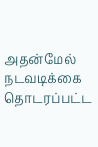அதன்மேல் நடவடிக்கை தொடரப்பட்ட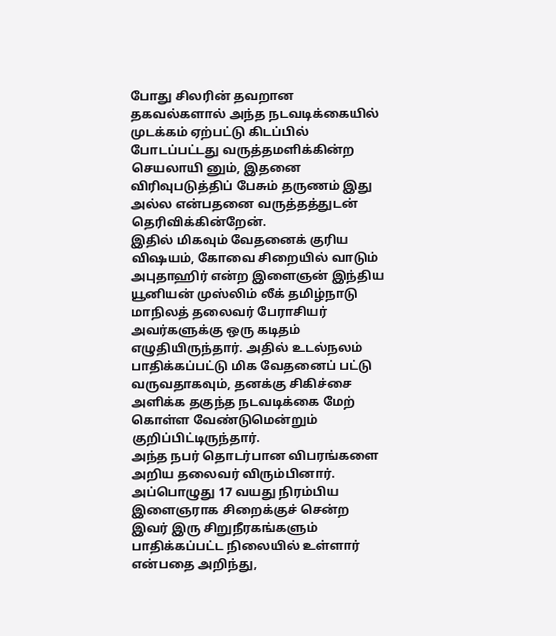போது சிலரின் தவறான தகவல்களால் அந்த நடவடிக்கையில் முடக்கம் ஏற்பட்டு கிடப்பில் போடப்பட்டது வருத்தமளிக்கின்ற செயலாயி னும், இதனை விரிவுபடுத்திப் பேசும் தருணம் இது அல்ல என்பதனை வருத்தத்துடன் தெரிவிக்கின்றேன்.
இதில் மிகவும் வேதனைக் குரிய விஷயம், கோவை சிறையில் வாடும் அபுதாஹிர் என்ற இளைஞன் இந்திய யூனியன் முஸ்லிம் லீக் தமிழ்நாடு மாநிலத் தலைவர் பேராசியர் அவர்களுக்கு ஒரு கடிதம் எழுதியிருந்தார். அதில் உடல்நலம் பாதிக்கப்பட்டு மிக வேதனைப் பட்டு வருவதாகவும், தனக்கு சிகிச்சை அளிக்க தகுந்த நடவடிக்கை மேற் கொள்ள வேண்டுமென்றும் குறிப்பிட்டிருந்தார்.
அந்த நபர் தொடர்பான விபரங்களை அறிய தலைவர் விரும்பினார். அப்பொழுது 17 வயது நிரம்பிய இளைஞராக சிறைக்குச் சென்ற இவர் இரு சிறுநீரகங்களும் பாதிக்கப்பட்ட நிலையில் உள்ளார் என்பதை அறிந்து,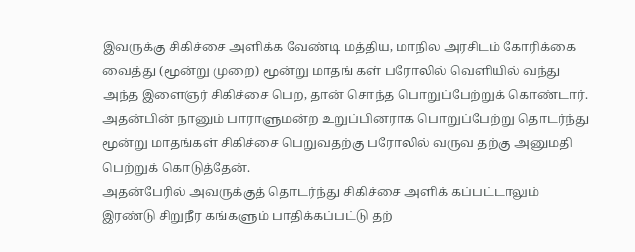இவருக்கு சிகிச்சை அளிக்க வேண்டி மத்திய, மாநில அரசிடம் கோரிக்கை வைத்து (மூன்று முறை) மூன்று மாதங் கள் பரோலில் வெளியில் வந்து அந்த இளைஞர் சிகிச்சை பெற, தான் சொந்த பொறுப்பேற்றுக் கொண்டார். அதன்பின் நானும் பாராளுமன்ற உறுப்பினராக பொறுப்பேற்று தொடர்ந்து மூன்று மாதங்கள் சிகிச்சை பெறுவதற்கு பரோலில் வருவ தற்கு அனுமதி பெற்றுக் கொடுத்தேன்.
அதன்பேரில் அவருக்குத் தொடர்ந்து சிகிச்சை அளிக் கப்பட்டாலும் இரண்டு சிறுநீர கங்களும் பாதிக்கப்பட்டு தற்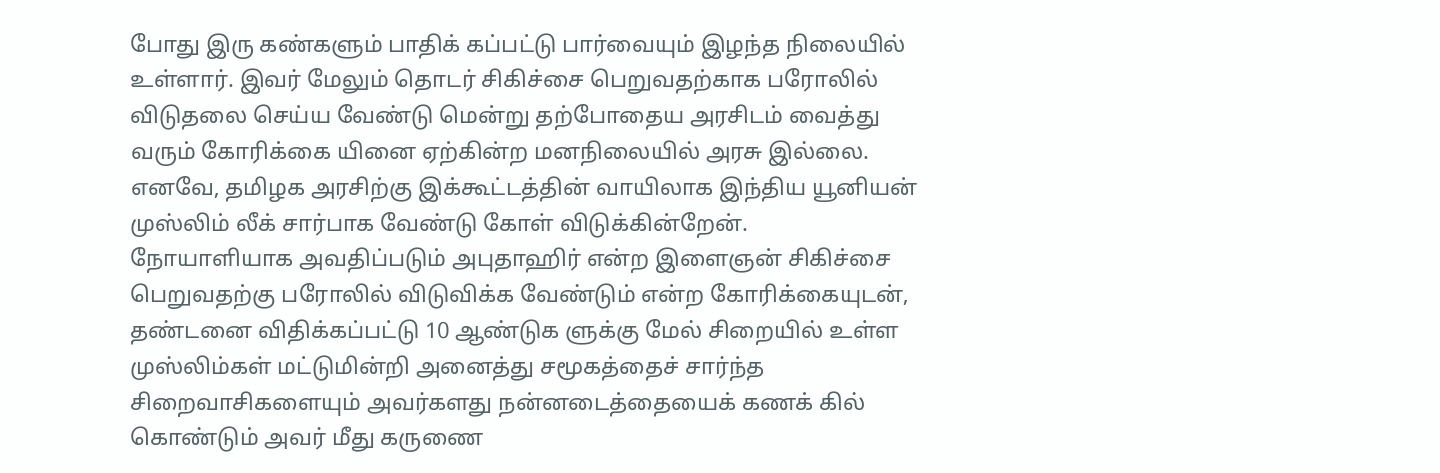போது இரு கண்களும் பாதிக் கப்பட்டு பார்வையும் இழந்த நிலையில் உள்ளார். இவர் மேலும் தொடர் சிகிச்சை பெறுவதற்காக பரோலில் விடுதலை செய்ய வேண்டு மென்று தற்போதைய அரசிடம் வைத்து வரும் கோரிக்கை யினை ஏற்கின்ற மனநிலையில் அரசு இல்லை. எனவே, தமிழக அரசிற்கு இக்கூட்டத்தின் வாயிலாக இந்திய யூனியன் முஸ்லிம் லீக் சார்பாக வேண்டு கோள் விடுக்கின்றேன்.
நோயாளியாக அவதிப்படும் அபுதாஹிர் என்ற இளைஞன் சிகிச்சை பெறுவதற்கு பரோலில் விடுவிக்க வேண்டும் என்ற கோரிக்கையுடன், தண்டனை விதிக்கப்பட்டு 10 ஆண்டுக ளுக்கு மேல் சிறையில் உள்ள முஸ்லிம்கள் மட்டுமின்றி அனைத்து சமூகத்தைச் சார்ந்த சிறைவாசிகளையும் அவர்களது நன்னடைத்தையைக் கணக் கில் கொண்டும் அவர் மீது கருணை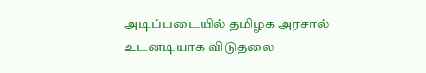அடிப்படையில் தமிழக அரசால் உடனடியாக விடுதலை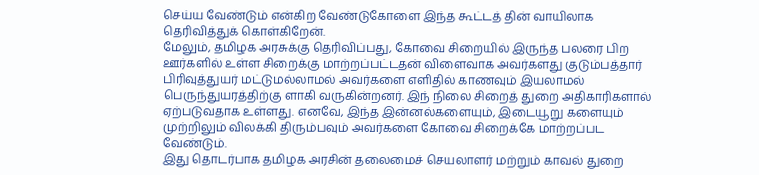செய்ய வேண்டும் என்கிற வேண்டுகோளை இந்த கூட்டத் தின் வாயிலாக தெரிவித்துக் கொள்கிறேன்.
மேலும், தமிழக அரசுக்கு தெரிவிப்பது, கோவை சிறையில் இருந்த பலரை பிற ஊர்களில் உள்ள சிறைக்கு மாற்றப்பட்டதன் விளைவாக அவர்களது குடும்பத்தார் பிரிவுத்துயர் மட்டுமல்லாமல் அவர்களை எளிதில் காணவும் இயலாமல் பெருந்துயரத்திற்கு ளாகி வருகின்றனர். இந் நிலை சிறைத் துறை அதிகாரிகளால் ஏற்படுவதாக உள்ளது. எனவே, இந்த இன்னல்களையும், இடையூறு களையும் முற்றிலும் விலக்கி திரும்பவும் அவர்களை கோவை சிறைக்கே மாற்றப்பட வேண்டும்.
இது தொடர்பாக தமிழக அரசின் தலைமைச் செயலாளர் மற்றும் காவல் துறை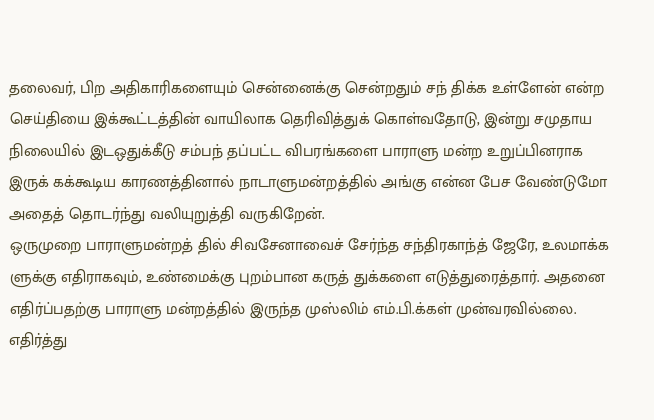தலைவர், பிற அதிகாரிகளையும் சென்னைக்கு சென்றதும் சந் திக்க உள்ளேன் என்ற செய்தியை இக்கூட்டத்தின் வாயிலாக தெரிவித்துக் கொள்வதோடு, இன்று சமுதாய நிலையில் இடஒதுக்கீடு சம்பந் தப்பட்ட விபரங்களை பாராளு மன்ற உறுப்பினராக இருக் கக்கூடிய காரணத்தினால் நாடாளுமன்றத்தில் அங்கு என்ன பேச வேண்டுமோ அதைத் தொடர்ந்து வலியுறுத்தி வருகிறேன்.
ஒருமுறை பாராளுமன்றத் தில் சிவசேனாவைச் சேர்ந்த சந்திரகாந்த் ஜேரே, உலமாக்க ளுக்கு எதிராகவும், உண்மைக்கு புறம்பான கருத் துக்களை எடுத்துரைத்தார். அதனை எதிர்ப்பதற்கு பாராளு மன்றத்தில் இருந்த முஸ்லிம் எம்.பி.க்கள் முன்வரவில்லை. எதிர்த்து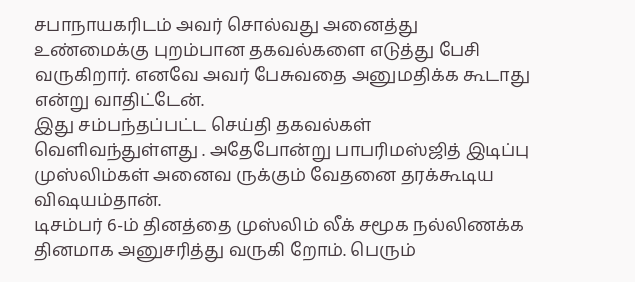சபாநாயகரிடம் அவர் சொல்வது அனைத்து உண்மைக்கு புறம்பான தகவல்களை எடுத்து பேசி வருகிறார். எனவே அவர் பேசுவதை அனுமதிக்க கூடாது என்று வாதிட்டேன்.
இது சம்பந்தப்பட்ட செய்தி தகவல்கள் வெளிவந்துள்ளது . அதேபோன்று பாபரிமஸ்ஜித் இடிப்பு முஸ்லிம்கள் அனைவ ருக்கும் வேதனை தரக்கூடிய விஷயம்தான்.
டிசம்பர் 6-ம் தினத்தை முஸ்லிம் லீக் சமூக நல்லிணக்க தினமாக அனுசரித்து வருகி றோம். பெரும்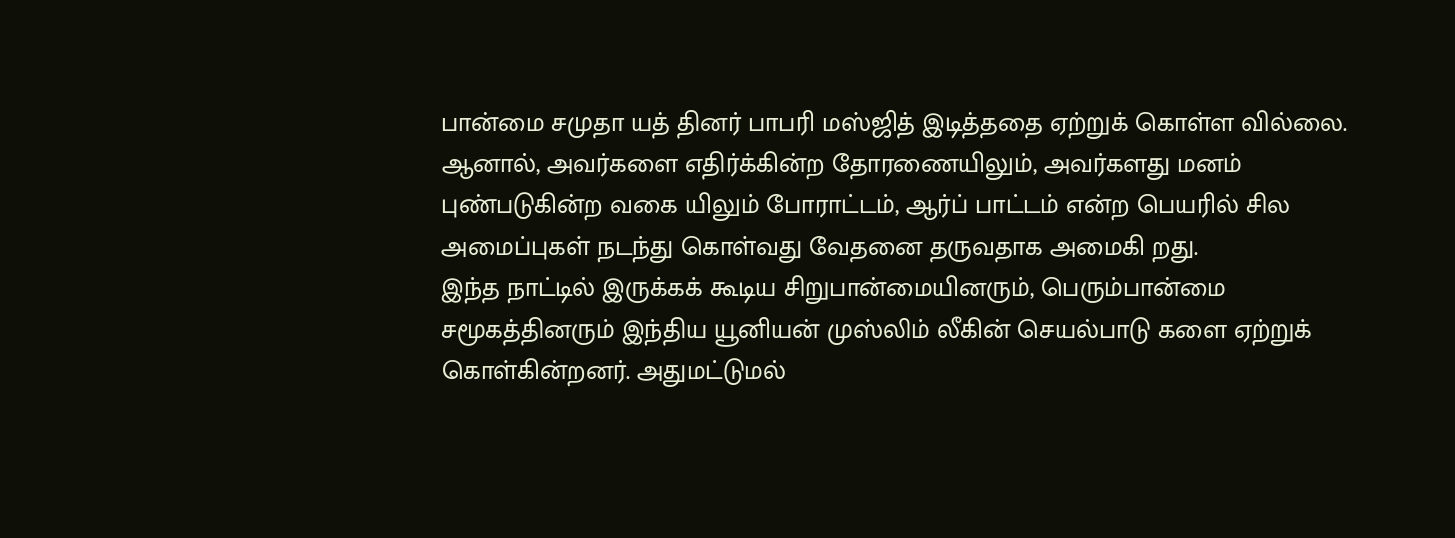பான்மை சமுதா யத் தினர் பாபரி மஸ்ஜித் இடித்ததை ஏற்றுக் கொள்ள வில்லை. ஆனால், அவர்களை எதிர்க்கின்ற தோரணையிலும், அவர்களது மனம் புண்படுகின்ற வகை யிலும் போராட்டம், ஆர்ப் பாட்டம் என்ற பெயரில் சில அமைப்புகள் நடந்து கொள்வது வேதனை தருவதாக அமைகி றது.
இந்த நாட்டில் இருக்கக் கூடிய சிறுபான்மையினரும், பெரும்பான்மை சமூகத்தினரும் இந்திய யூனியன் முஸ்லிம் லீகின் செயல்பாடு களை ஏற்றுக் கொள்கின்றனர். அதுமட்டுமல்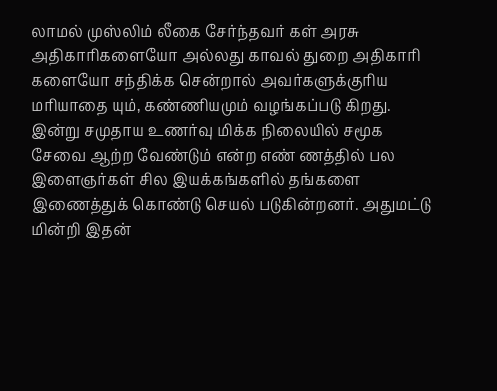லாமல் முஸ்லிம் லீகை சேர்ந்தவர் கள் அரசு அதிகாரிகளையோ அல்லது காவல் துறை அதிகாரி களையோ சந்திக்க சென்றால் அவர்களுக்குரிய மரியாதை யும், கண்ணியமும் வழங்கப்படு கிறது.
இன்று சமுதாய உணர்வு மிக்க நிலையில் சமூக சேவை ஆற்ற வேண்டும் என்ற எண் ணத்தில் பல இளைஞர்கள் சில இயக்கங்களில் தங்களை இணைத்துக் கொண்டு செயல் படுகின்றனர். அதுமட்டு மின்றி இதன்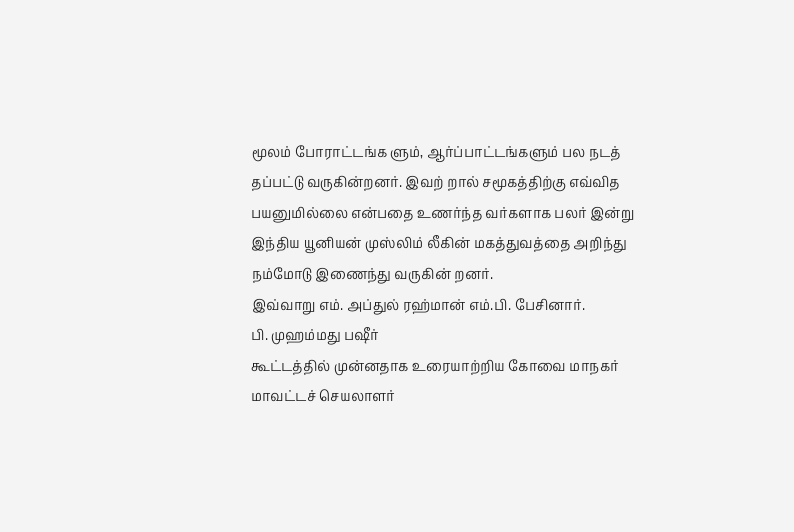மூலம் போராட்டங்க ளும், ஆர்ப்பாட்டங்களும் பல நடத் தப்பட்டு வருகின்றனர். இவற் றால் சமூகத்திற்கு எவ்வித பயனுமில்லை என்பதை உணர்ந்த வர்களாக பலர் இன்று இந்திய யூனியன் முஸ்லிம் லீகின் மகத்துவத்தை அறிந்து நம்மோடு இணைந்து வருகின் றனர்.
இவ்வாறு எம். அப்துல் ரஹ்மான் எம்.பி. பேசினார்.
பி. முஹம்மது பஷீர்
கூட்டத்தில் முன்னதாக உரையாற்றிய கோவை மாநகர் மாவட்டச் செயலாளர்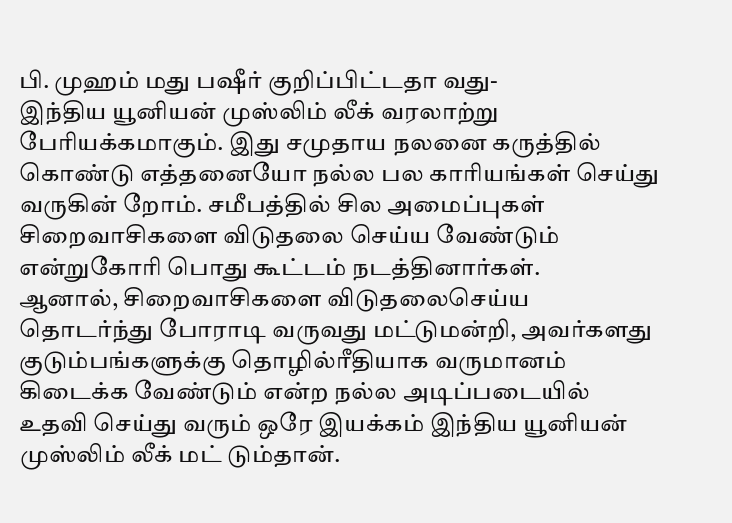பி. முஹம் மது பஷீர் குறிப்பிட்டதா வது-
இந்திய யூனியன் முஸ்லிம் லீக் வரலாற்று பேரியக்கமாகும். இது சமுதாய நலனை கருத்தில் கொண்டு எத்தனையோ நல்ல பல காரியங்கள் செய்து வருகின் றோம். சமீபத்தில் சில அமைப்புகள் சிறைவாசிகளை விடுதலை செய்ய வேண்டும் என்றுகோரி பொது கூட்டம் நடத்தினார்கள்.
ஆனால், சிறைவாசிகளை விடுதலைசெய்ய தொடர்ந்து போராடி வருவது மட்டுமன்றி, அவர்களது குடும்பங்களுக்கு தொழில்ரீதியாக வருமானம் கிடைக்க வேண்டும் என்ற நல்ல அடிப்படையில் உதவி செய்து வரும் ஒரே இயக்கம் இந்திய யூனியன் முஸ்லிம் லீக் மட் டும்தான்.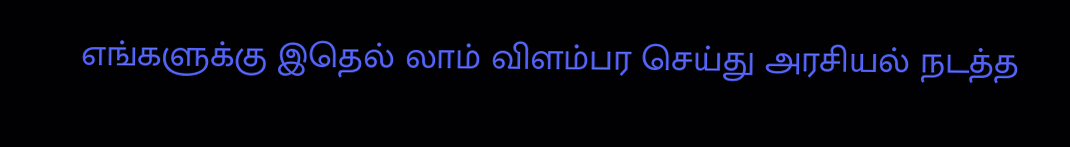எங்களுக்கு இதெல் லாம் விளம்பர செய்து அரசியல் நடத்த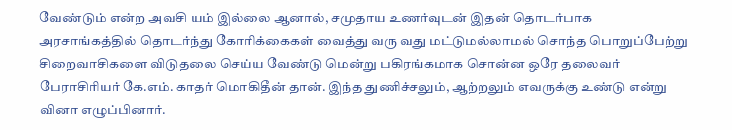வேண்டும் என்ற அவசி யம் இல்லை ஆனால், சமுதாய உணர்வுடன் இதன் தொடர்பாக அரசாங்கத்தில் தொடர்ந்து கோரிக்கைகள் வைத்து வரு வது மட்டுமல்லாமல் சொந்த பொறுப்பேற்று சிறைவாசிகளை விடுதலை செய்ய வேண்டு மென்று பகிரங்கமாக சொன்ன ஒரே தலைவர் பேராசிரியர் கே.எம். காதர் மொகிதீன் தான். இந்த துணிச்சலும், ஆற்றலும் எவருக்கு உண்டு என்று வினா எழுப்பினார்.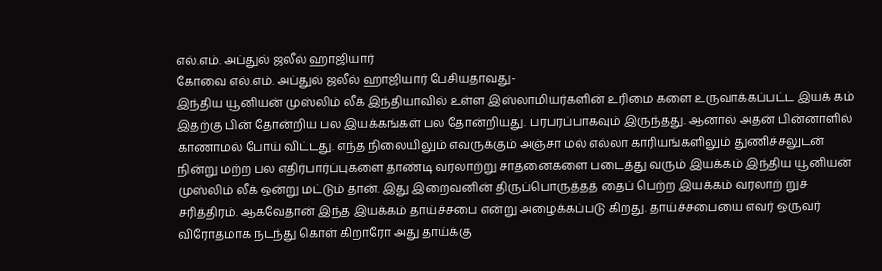எல்.எம். அப்துல் ஜலீல் ஹாஜியார்
கோவை எல்.எம். அப்துல் ஜலீல் ஹாஜியார் பேசியதாவது-
இந்திய யூனியன் முஸ்லிம் லீக் இந்தியாவில் உள்ள இஸ்லாமியர்களின் உரிமை களை உருவாக்கப்பட்ட இயக் கம் இதற்கு பின் தோன்றிய பல இயக்கங்கள் பல தோன்றியது. பரபரப்பாகவும் இருந்தது. ஆனால் அதன் பின்னாளில் காணாமல் போய் விட்டது. எந்த நிலையிலும் எவருக்கும் அஞ்சா மல் எல்லா காரியங்களிலும் துணிச்சலுடன் நின்று மற்ற பல எதிர்பார்ப்புகளை தாண்டி வரலாற்று சாதனைகளை படைத்து வரும் இயக்கம் இந்திய யூனியன் முஸ்லிம் லீக் ஒன்று மட்டும் தான். இது இறைவனின் திருப்பொருத்தத் தைப் பெற்ற இயக்கம் வரலாற் றுச் சரித்திரம். ஆகவேதான் இந்த இயக்கம் தாய்ச்சபை என்று அழைக்கப்படு கிறது. தாய்ச்சபையை எவர் ஒருவர் விரோதமாக நடந்து கொள் கிறாரோ அது தாய்க்கு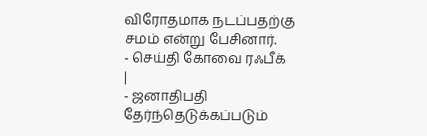விரோதமாக நடப்பதற்கு சமம் என்று பேசினார்.
- செய்தி கோவை ரஃபீக்
|
- ஜனாதிபதி தேர்ந்தெடுக்கப்படும்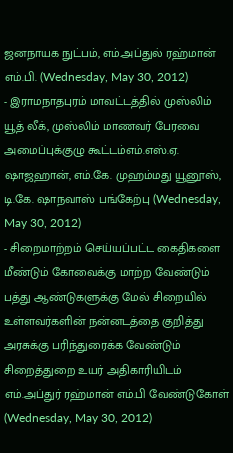ஜனநாயக நுட்பம், எம்.அப்துல் ரஹ்மான் எம்.பி. (Wednesday, May 30, 2012)
- இராமநாதபுரம் மாவட்டத்தில் முஸ்லிம் யூத் லீக், முஸ்லிம் மாணவர் பேரவை அமைப்புக்குழு கூட்டம்எம்.எஸ்.ஏ. ஷாஜஹான், எம்.கே. முஹம்மது யூனூஸ், டி.கே. ஷாநவாஸ் பங்கேற்பு (Wednesday, May 30, 2012)
- சிறைமாற்றம் செய்யப்பட்ட கைதிகளை மீண்டும் கோவைக்கு மாற்ற வேண்டும் பத்து ஆண்டுகளுக்கு மேல் சிறையில் உள்ளவர்களின் நன்னடத்தை குறித்து அரசுக்கு பரிந்துரைக்க வேண்டும் சிறைத்துறை உயர் அதிகாரியிடம் எம்.அப்துர் ரஹ்மான் எம்.பி வேண்டுகோள் (Wednesday, May 30, 2012)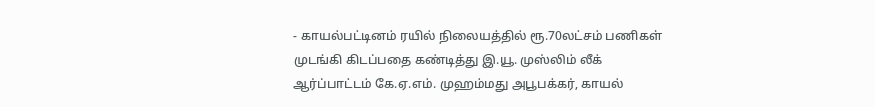- காயல்பட்டினம் ரயில் நிலையத்தில் ரூ.70லட்சம் பணிகள் முடங்கி கிடப்பதை கண்டித்து இ.யூ. முஸ்லிம் லீக் ஆர்ப்பாட்டம் கே.ஏ.எம். முஹம்மது அபூபக்கர், காயல்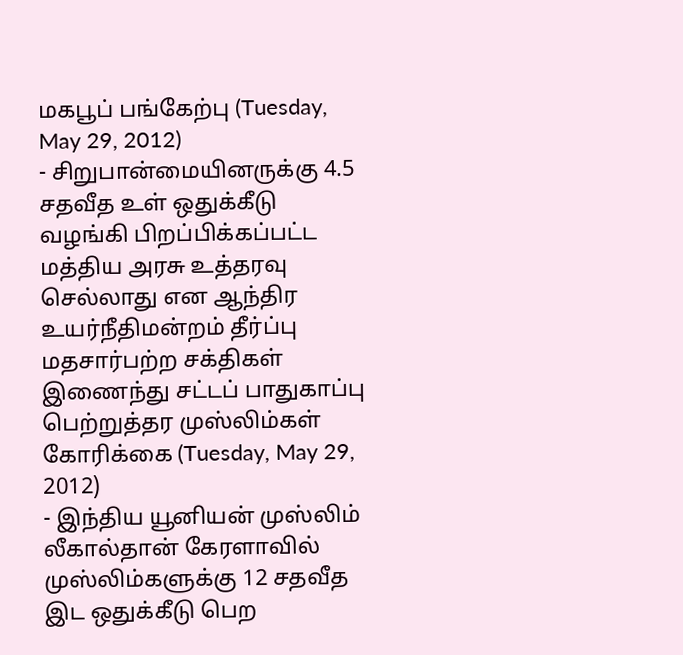மகபூப் பங்கேற்பு (Tuesday, May 29, 2012)
- சிறுபான்மையினருக்கு 4.5 சதவீத உள் ஒதுக்கீடு வழங்கி பிறப்பிக்கப்பட்ட மத்திய அரசு உத்தரவு செல்லாது என ஆந்திர உயர்நீதிமன்றம் தீர்ப்பு மதசார்பற்ற சக்திகள் இணைந்து சட்டப் பாதுகாப்பு பெற்றுத்தர முஸ்லிம்கள் கோரிக்கை (Tuesday, May 29, 2012)
- இந்திய யூனியன் முஸ்லிம் லீகால்தான் கேரளாவில் முஸ்லிம்களுக்கு 12 சதவீத இட ஒதுக்கீடு பெற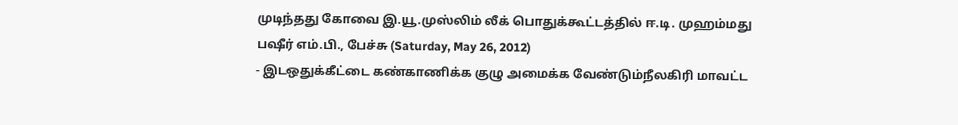முடிந்தது கோவை இ.யூ.முஸ்லிம் லீக் பொதுக்கூட்டத்தில் ஈ.டி. முஹம்மது பஷீர் எம்.பி., பேச்சு (Saturday, May 26, 2012)
- இடஒதுக்கீட்டை கண்காணிக்க குழு அமைக்க வேண்டும்நீலகிரி மாவட்ட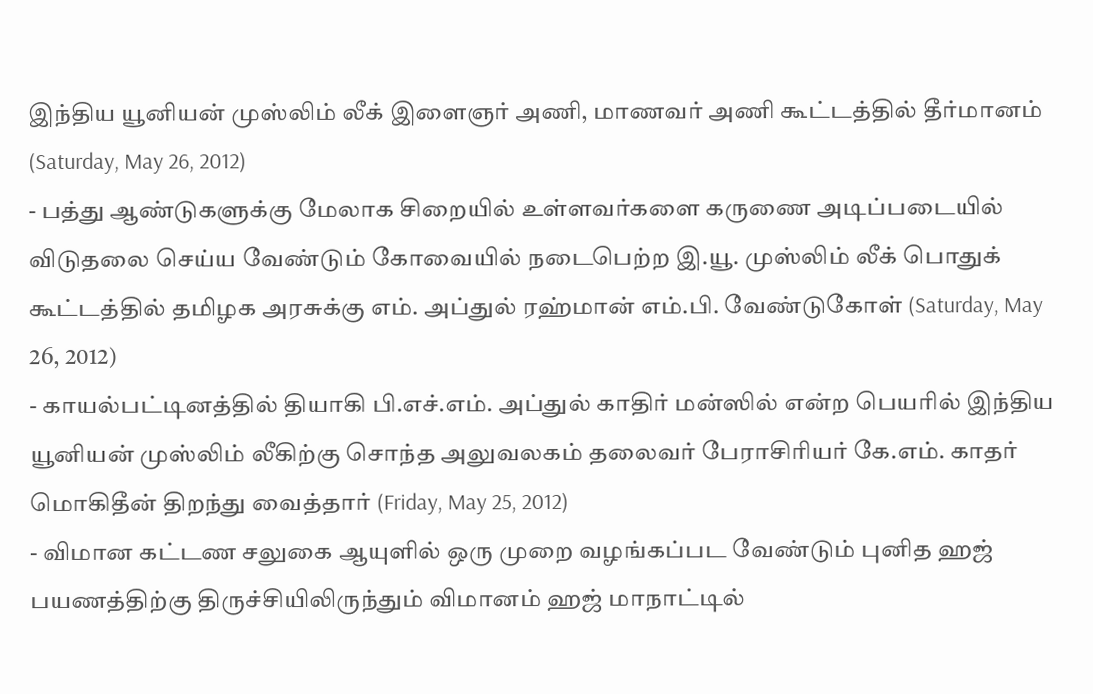இந்திய யூனியன் முஸ்லிம் லீக் இளைஞர் அணி, மாணவர் அணி கூட்டத்தில் தீர்மானம் (Saturday, May 26, 2012)
- பத்து ஆண்டுகளுக்கு மேலாக சிறையில் உள்ளவர்களை கருணை அடிப்படையில் விடுதலை செய்ய வேண்டும் கோவையில் நடைபெற்ற இ.யூ. முஸ்லிம் லீக் பொதுக் கூட்டத்தில் தமிழக அரசுக்கு எம். அப்துல் ரஹ்மான் எம்.பி. வேண்டுகோள் (Saturday, May 26, 2012)
- காயல்பட்டினத்தில் தியாகி பி.எச்.எம். அப்துல் காதிர் மன்ஸில் என்ற பெயரில் இந்திய யூனியன் முஸ்லிம் லீகிற்கு சொந்த அலுவலகம் தலைவர் பேராசிரியர் கே.எம். காதர் மொகிதீன் திறந்து வைத்தார் (Friday, May 25, 2012)
- விமான கட்டண சலுகை ஆயுளில் ஒரு முறை வழங்கப்பட வேண்டும் புனித ஹஜ் பயணத்திற்கு திருச்சியிலிருந்தும் விமானம் ஹஜ் மாநாட்டில்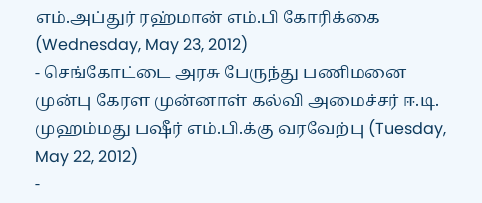எம்.அப்துர் ரஹ்மான் எம்.பி கோரிக்கை (Wednesday, May 23, 2012)
- செங்கோட்டை அரசு பேருந்து பணிமனை முன்பு கேரள முன்னாள் கல்வி அமைச்சர் ஈ.டி. முஹம்மது பஷீர் எம்.பி.க்கு வரவேற்பு (Tuesday, May 22, 2012)
-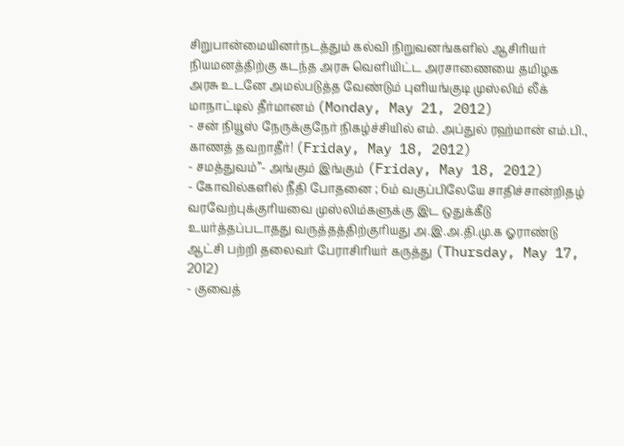சிறுபான்மையினர்நடத்தும் கல்வி நிறுவனங்களில் ஆசிரியர் நியமனத்திற்கு கடந்த அரசு வெளியிட்ட அரசாணையை தமிழக அரசு உடனே அமல்படுத்த வேண்டும் புளியங்குடி முஸ்லிம் லீக் மாநாட்டில் தீர்மானம் (Monday, May 21, 2012)
- சன் நியூஸ் நேருக்குநேர் நிகழ்ச்சியில் எம். அப்துல் ரஹ்மான் எம்.பி., காணத் தவறாதீர்! (Friday, May 18, 2012)
- சமத்துவம்’’- அங்கும் இங்கும் (Friday, May 18, 2012)
- கோவில்களில் நீதி போதனை ; 6ம் வகுப்பிலேயே சாதிச்சான்றிதழ் வரவேற்புக்குரியவை முஸ்லிம்களுக்கு இட ஒதுக்கீடு உயர்த்தப்படாதது வருத்தத்திற்குரியது அ.இ.அ.தி.மு.க ஓராண்டு ஆட்சி பற்றி தலைவர் பேராசிரியர் கருத்து (Thursday, May 17, 2012)
- குவைத்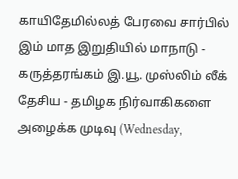காயிதேமில்லத் பேரவை சார்பில் இம் மாத இறுதியில் மாநாடு - கருத்தரங்கம் இ.யூ. முஸ்லிம் லீக் தேசிய - தமிழக நிர்வாகிகளை அழைக்க முடிவு (Wednesday,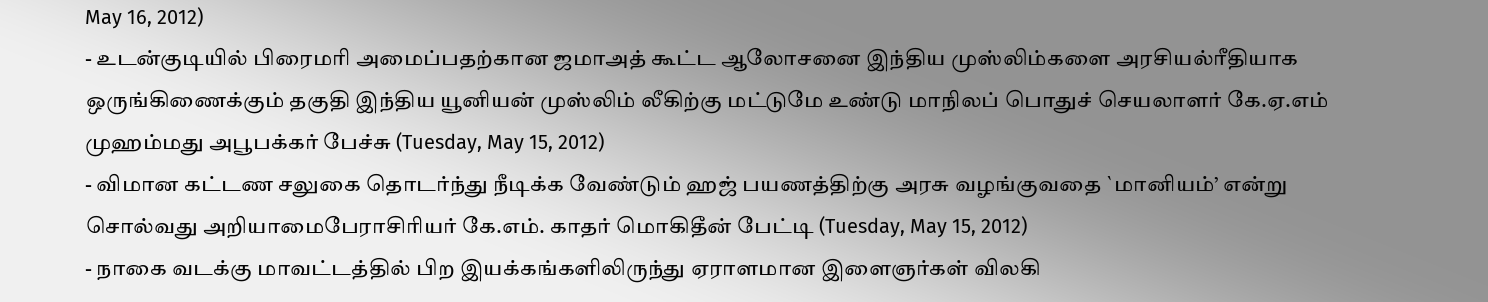May 16, 2012)
- உடன்குடியில் பிரைமரி அமைப்பதற்கான ஜமாஅத் கூட்ட ஆலோசனை இந்திய முஸ்லிம்களை அரசியல்ரீதியாக ஒருங்கிணைக்கும் தகுதி இந்திய யூனியன் முஸ்லிம் லீகிற்கு மட்டுமே உண்டு மாநிலப் பொதுச் செயலாளர் கே.ஏ.எம் முஹம்மது அபூபக்கர் பேச்சு (Tuesday, May 15, 2012)
- விமான கட்டண சலுகை தொடர்ந்து நீடிக்க வேண்டும் ஹஜ் பயணத்திற்கு அரசு வழங்குவதை `மானியம்’ என்று சொல்வது அறியாமைபேராசிரியர் கே.எம். காதர் மொகிதீன் பேட்டி (Tuesday, May 15, 2012)
- நாகை வடக்கு மாவட்டத்தில் பிற இயக்கங்களிலிருந்து ஏராளமான இளைஞர்கள் விலகி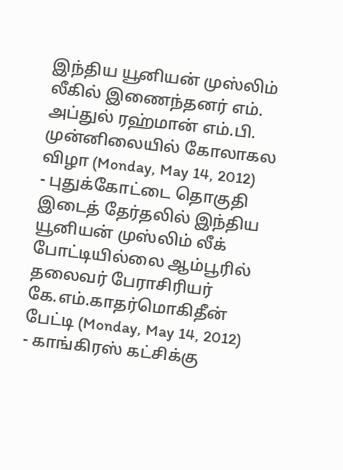இந்திய யூனியன் முஸ்லிம் லீகில் இணைந்தனர் எம். அப்துல் ரஹ்மான் எம்.பி. முன்னிலையில் கோலாகல விழா (Monday, May 14, 2012)
- புதுக்கோட்டை தொகுதி இடைத் தேர்தலில் இந்திய யூனியன் முஸ்லிம் லீக் போட்டியில்லை ஆம்பூரில் தலைவர் பேராசிரியர் கே.எம்.காதர்மொகிதீன் பேட்டி (Monday, May 14, 2012)
- காங்கிரஸ் கட்சிக்கு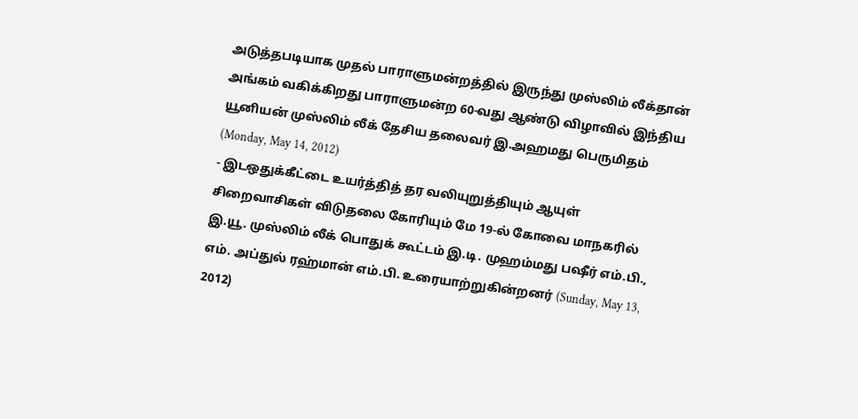அடுத்தபடியாக முதல் பாராளுமன்றத்தில் இருந்து முஸ்லிம் லீக்தான் அங்கம் வகிக்கிறது பாராளுமன்ற 60-வது ஆண்டு விழாவில் இந்திய யூனியன் முஸ்லிம் லீக் தேசிய தலைவர் இ.அஹமது பெருமிதம் (Monday, May 14, 2012)
- இடஒதுக்கீட்டை உயர்த்தித் தர வலியுறுத்தியும் ஆயுள் சிறைவாசிகள் விடுதலை கோரியும் மே 19-ல் கோவை மாநகரில் இ.யூ. முஸ்லிம் லீக் பொதுக் கூட்டம் இ.டி. முஹம்மது பஷீர் எம்.பி., எம். அப்துல் ரஹ்மான் எம்.பி. உரையாற்றுகின்றனர் (Sunday, May 13, 2012)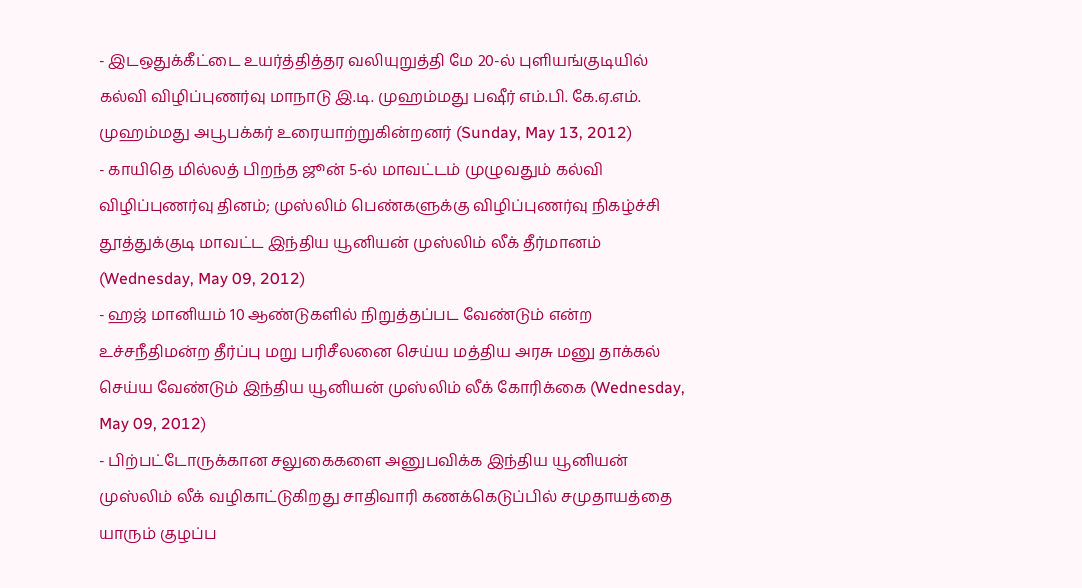- இடஒதுக்கீட்டை உயர்த்தித்தர வலியுறுத்தி மே 20-ல் புளியங்குடியில் கல்வி விழிப்புணர்வு மாநாடு இ.டி. முஹம்மது பஷீர் எம்.பி. கே.ஏ.எம். முஹம்மது அபூபக்கர் உரையாற்றுகின்றனர் (Sunday, May 13, 2012)
- காயிதெ மில்லத் பிறந்த ஜூன் 5-ல் மாவட்டம் முழுவதும் கல்வி விழிப்புணர்வு தினம்; முஸ்லிம் பெண்களுக்கு விழிப்புணர்வு நிகழ்ச்சி தூத்துக்குடி மாவட்ட இந்திய யூனியன் முஸ்லிம் லீக் தீர்மானம் (Wednesday, May 09, 2012)
- ஹஜ் மானியம் 10 ஆண்டுகளில் நிறுத்தப்பட வேண்டும் என்ற உச்சநீதிமன்ற தீர்ப்பு மறு பரிசீலனை செய்ய மத்திய அரசு மனு தாக்கல் செய்ய வேண்டும் இந்திய யூனியன் முஸ்லிம் லீக் கோரிக்கை (Wednesday, May 09, 2012)
- பிற்பட்டோருக்கான சலுகைகளை அனுபவிக்க இந்திய யூனியன் முஸ்லிம் லீக் வழிகாட்டுகிறது சாதிவாரி கணக்கெடுப்பில் சமுதாயத்தை யாரும் குழப்ப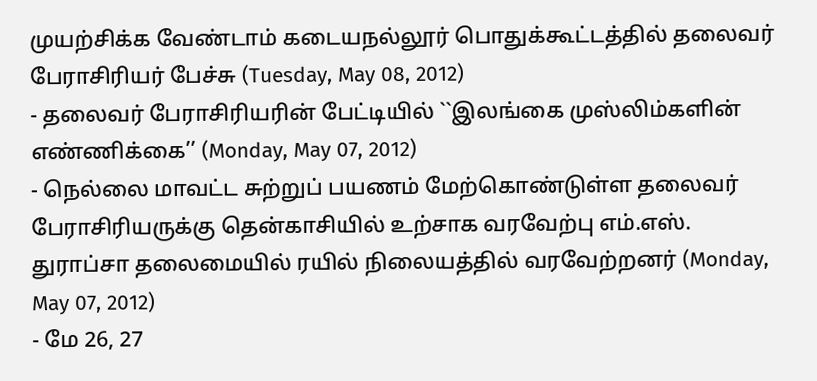முயற்சிக்க வேண்டாம் கடையநல்லூர் பொதுக்கூட்டத்தில் தலைவர் பேராசிரியர் பேச்சு (Tuesday, May 08, 2012)
- தலைவர் பேராசிரியரின் பேட்டியில் ``இலங்கை முஸ்லிம்களின் எண்ணிக்கை’’ (Monday, May 07, 2012)
- நெல்லை மாவட்ட சுற்றுப் பயணம் மேற்கொண்டுள்ள தலைவர் பேராசிரியருக்கு தென்காசியில் உற்சாக வரவேற்பு எம்.எஸ். துராப்சா தலைமையில் ரயில் நிலையத்தில் வரவேற்றனர் (Monday, May 07, 2012)
- மே 26, 27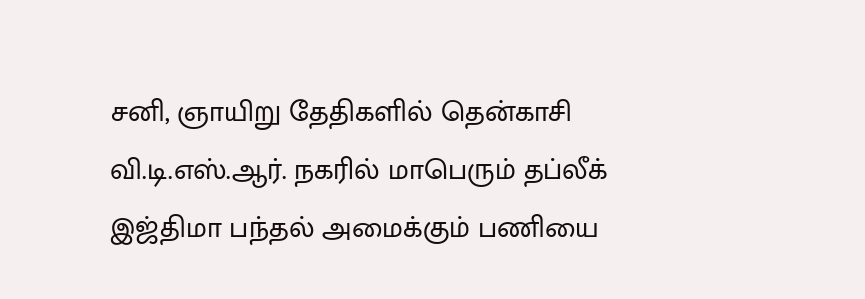சனி, ஞாயிறு தேதிகளில் தென்காசி வி.டி.எஸ்.ஆர். நகரில் மாபெரும் தப்லீக் இஜ்திமா பந்தல் அமைக்கும் பணியை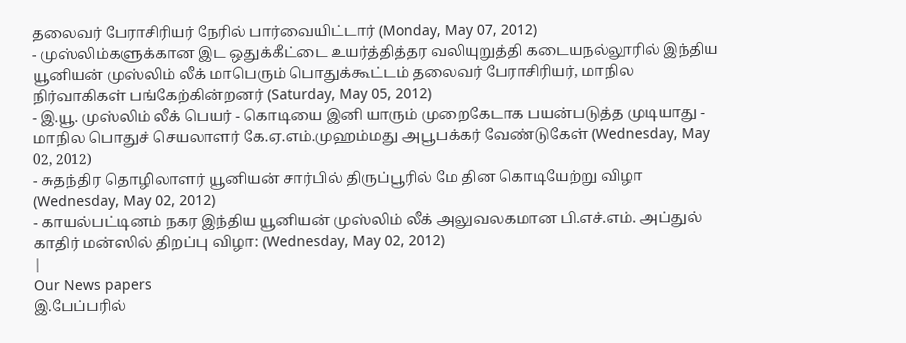தலைவர் பேராசிரியர் நேரில் பார்வையிட்டார் (Monday, May 07, 2012)
- முஸ்லிம்களுக்கான இட ஒதுக்கீட்டை உயர்த்தித்தர வலியுறுத்தி கடையநல்லூரில் இந்திய யூனியன் முஸ்லிம் லீக் மாபெரும் பொதுக்கூட்டம் தலைவர் பேராசிரியர், மாநில நிர்வாகிகள் பங்கேற்கின்றனர் (Saturday, May 05, 2012)
- இ.யூ. முஸ்லிம் லீக் பெயர் - கொடியை இனி யாரும் முறைகேடாக பயன்படுத்த முடியாது - மாநில பொதுச் செயலாளர் கே.ஏ.எம்.முஹம்மது அபூபக்கர் வேண்டுகேள் (Wednesday, May 02, 2012)
- சுதந்திர தொழிலாளர் யூனியன் சார்பில் திருப்பூரில் மே தின கொடியேற்று விழா (Wednesday, May 02, 2012)
- காயல்பட்டினம் நகர இந்திய யூனியன் முஸ்லிம் லீக் அலுவலகமான பி.எச்.எம். அப்துல் காதிர் மன்ஸில் திறப்பு விழா: (Wednesday, May 02, 2012)
|
Our News papers
இ.பேப்பரில்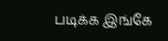படிக்க இங்கே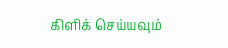கிளிக் செய்யவும்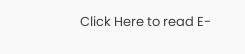Click Here to read E-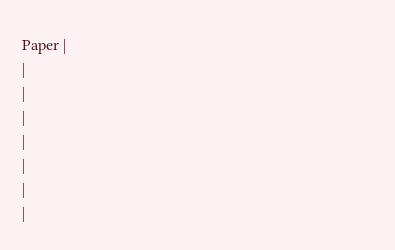Paper |
|
|
|
|
|
|
|